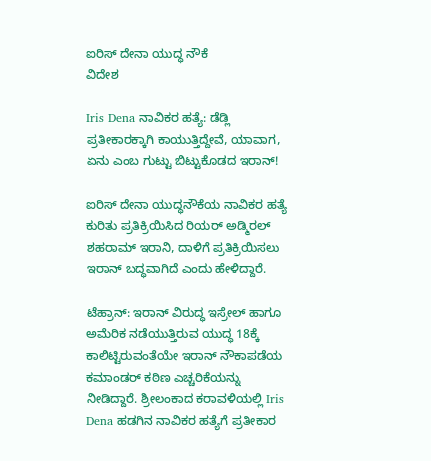ಐರಿಸ್ ದೇನಾ ಯುದ್ಧ ನೌಕೆ
ವಿದೇಶ

Iris Dena ನಾವಿಕರ ಹತ್ಯೆ: ಡೆಡ್ಲಿ ಪ್ರತೀಕಾರಕ್ಕಾಗಿ ಕಾಯುತ್ತಿದ್ದೇವೆ, ಯಾವಾಗ, ಏನು ಎಂಬ ಗುಟ್ಟು ಬಿಟ್ಟುಕೊಡದ ಇರಾನ್!

ಐರಿಸ್ ದೇನಾ ಯುದ್ಧನೌಕೆಯ ನಾವಿಕರ ಹತ್ಯೆ ಕುರಿತು ಪ್ರತಿಕ್ರಿಯಿಸಿದ ರಿಯರ್ ಅಡ್ಮಿರಲ್ ಶಹರಾಮ್ ಇರಾನಿ, ದಾಳಿಗೆ ಪ್ರತಿಕ್ರಿಯಿಸಲು ಇರಾನ್ ಬದ್ಧವಾಗಿದೆ ಎಂದು ಹೇಳಿದ್ದಾರೆ.

ಟೆಹ್ರಾನ್: ಇರಾನ್ ವಿರುದ್ಧ ಇಸ್ರೇಲ್ ಹಾಗೂ ಅಮೆರಿಕ ನಡೆಯುತ್ತಿರುವ ಯುದ್ಧ 18ಕ್ಕೆ ಕಾಲಿಟ್ಟಿರುವಂತೆಯೇ ಇರಾನ್ ನೌಕಾಪಡೆಯ ಕಮಾಂಡರ್ ಕಠಿಣ ಎಚ್ಚರಿಕೆಯನ್ನು ನೀಡಿದ್ದಾರೆ. ಶ್ರೀಲಂಕಾದ ಕರಾವಳಿಯಲ್ಲಿ Iris Dena ಹಡಗಿನ ನಾವಿಕರ ಹತ್ಯೆಗೆ ಪ್ರತೀಕಾರ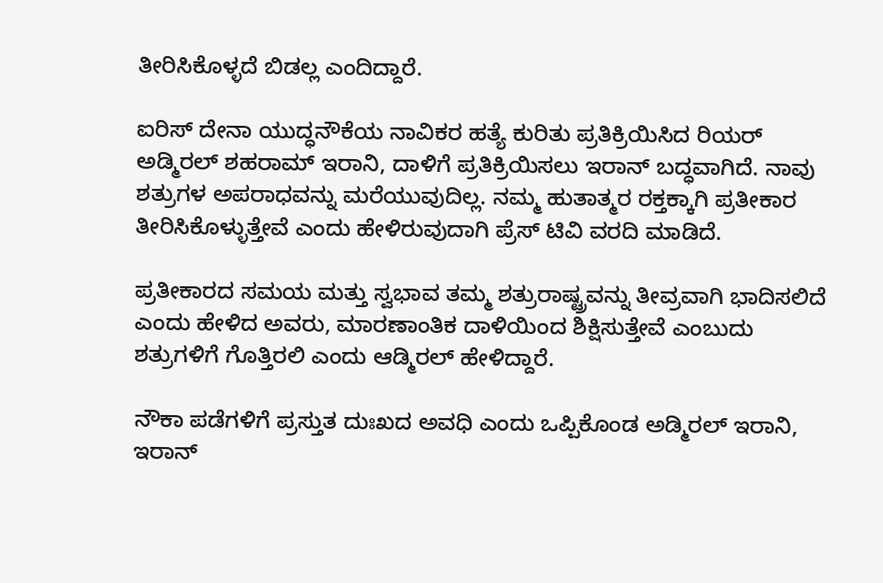ತೀರಿಸಿಕೊಳ್ಳದೆ ಬಿಡಲ್ಲ ಎಂದಿದ್ದಾರೆ.

ಐರಿಸ್ ದೇನಾ ಯುದ್ಧನೌಕೆಯ ನಾವಿಕರ ಹತ್ಯೆ ಕುರಿತು ಪ್ರತಿಕ್ರಿಯಿಸಿದ ರಿಯರ್ ಅಡ್ಮಿರಲ್ ಶಹರಾಮ್ ಇರಾನಿ, ದಾಳಿಗೆ ಪ್ರತಿಕ್ರಿಯಿಸಲು ಇರಾನ್ ಬದ್ಧವಾಗಿದೆ. ನಾವು ಶತ್ರುಗಳ ಅಪರಾಧವನ್ನು ಮರೆಯುವುದಿಲ್ಲ. ನಮ್ಮ ಹುತಾತ್ಮರ ರಕ್ತಕ್ಕಾಗಿ ಪ್ರತೀಕಾರ ತೀರಿಸಿಕೊಳ್ಳುತ್ತೇವೆ ಎಂದು ಹೇಳಿರುವುದಾಗಿ ಪ್ರೆಸ್ ಟಿವಿ ವರದಿ ಮಾಡಿದೆ.

ಪ್ರತೀಕಾರದ ಸಮಯ ಮತ್ತು ಸ್ವಭಾವ ತಮ್ಮ ಶತ್ರುರಾಷ್ಟ್ರವನ್ನು ತೀವ್ರವಾಗಿ ಭಾದಿಸಲಿದೆ ಎಂದು ಹೇಳಿದ ಅವರು, ಮಾರಣಾಂತಿಕ ದಾಳಿಯಿಂದ ಶಿಕ್ಷಿಸುತ್ತೇವೆ ಎಂಬುದು ಶತ್ರುಗಳಿಗೆ ಗೊತ್ತಿರಲಿ ಎಂದು ಆಡ್ಮಿರಲ್ ಹೇಳಿದ್ದಾರೆ.

ನೌಕಾ ಪಡೆಗಳಿಗೆ ಪ್ರಸ್ತುತ ದುಃಖದ ಅವಧಿ ಎಂದು ಒಪ್ಪಿಕೊಂಡ ಅಡ್ಮಿರಲ್ ಇರಾನಿ, ಇರಾನ್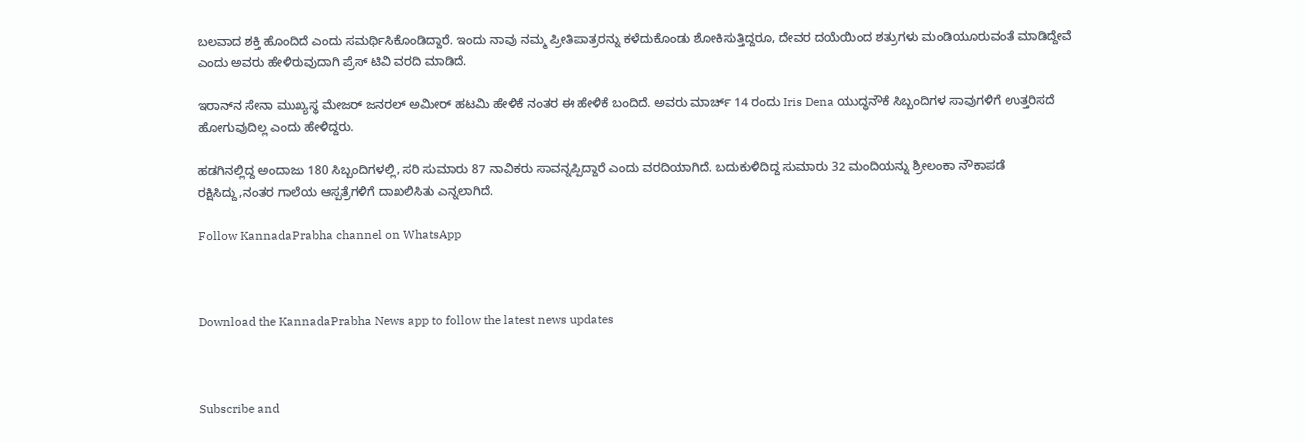ಬಲವಾದ ಶಕ್ತಿ ಹೊಂದಿದೆ ಎಂದು ಸಮರ್ಥಿಸಿಕೊಂಡಿದ್ದಾರೆ. ಇಂದು ನಾವು ನಮ್ಮ ಪ್ರೀತಿಪಾತ್ರರನ್ನು ಕಳೆದುಕೊಂಡು ಶೋಕಿಸುತ್ತಿದ್ದರೂ, ದೇವರ ದಯೆಯಿಂದ ಶತ್ರುಗಳು ಮಂಡಿಯೂರುವಂತೆ ಮಾಡಿದ್ದೇವೆ ಎಂದು ಅವರು ಹೇಳಿರುವುದಾಗಿ ಪ್ರೆಸ್ ಟಿವಿ ವರದಿ ಮಾಡಿದೆ.

ಇರಾನ್‌ನ ಸೇನಾ ಮುಖ್ಯಸ್ಥ ಮೇಜರ್ ಜನರಲ್ ಅಮೀರ್ ಹಟಮಿ ಹೇಳಿಕೆ ನಂತರ ಈ ಹೇಳಿಕೆ ಬಂದಿದೆ. ಅವರು ಮಾರ್ಚ್ 14 ರಂದು Iris Dena ಯುದ್ಧನೌಕೆ ಸಿಬ್ಬಂದಿಗಳ ಸಾವುಗಳಿಗೆ ಉತ್ತರಿಸದೆ ಹೋಗುವುದಿಲ್ಲ ಎಂದು ಹೇಳಿದ್ದರು.

ಹಡಗಿನಲ್ಲಿದ್ದ ಅಂದಾಜು 180 ಸಿಬ್ಬಂದಿಗಳಲ್ಲಿ, ಸರಿ ಸುಮಾರು 87 ನಾವಿಕರು ಸಾವನ್ನಪ್ಪಿದ್ದಾರೆ ಎಂದು ವರದಿಯಾಗಿದೆ. ಬದುಕುಳಿದಿದ್ದ ಸುಮಾರು 32 ಮಂದಿಯನ್ನು ಶ್ರೀಲಂಕಾ ನೌಕಾಪಡೆ ರಕ್ಷಿಸಿದ್ದು,ನಂತರ ಗಾಲೆಯ ಆಸ್ಪತ್ರೆಗಳಿಗೆ ದಾಖಲಿಸಿತು ಎನ್ನಲಾಗಿದೆ.

Follow KannadaPrabha channel on WhatsApp



Download the KannadaPrabha News app to follow the latest news updates



Subscribe and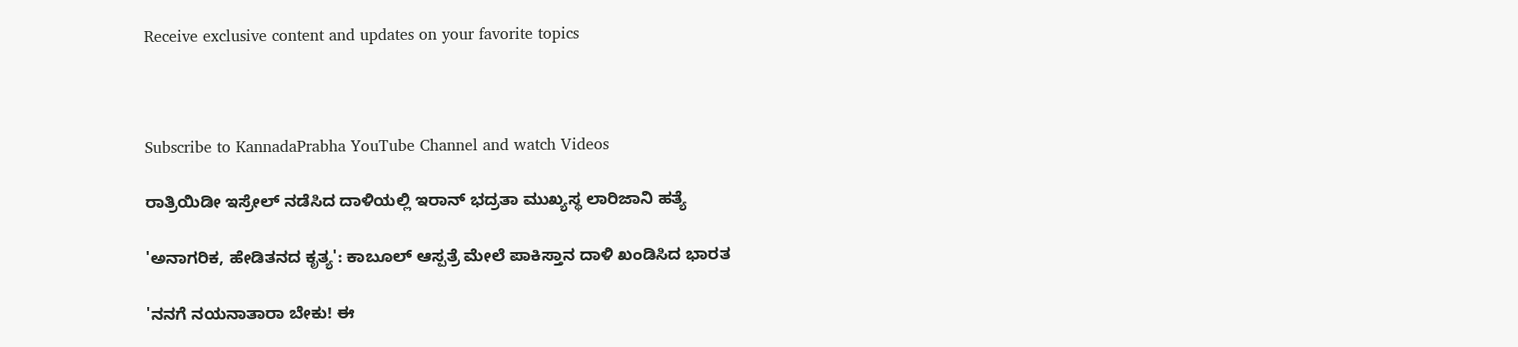Receive exclusive content and updates on your favorite topics



Subscribe to KannadaPrabha YouTube Channel and watch Videos

ರಾತ್ರಿಯಿಡೀ ಇಸ್ರೇಲ್ ನಡೆಸಿದ ದಾಳಿಯಲ್ಲಿ ಇರಾನ್‌ ಭದ್ರತಾ ಮುಖ್ಯಸ್ಥ ಲಾರಿಜಾನಿ ಹತ್ಯೆ

'ಅನಾಗರಿಕ, ಹೇಡಿತನದ ಕೃತ್ಯ': ಕಾಬೂಲ್ ಆಸ್ಪತ್ರೆ ಮೇಲೆ ಪಾಕಿಸ್ತಾನ ದಾಳಿ ಖಂಡಿಸಿದ ಭಾರತ

'ನನಗೆ ನಯನಾತಾರಾ ಬೇಕು! ಈ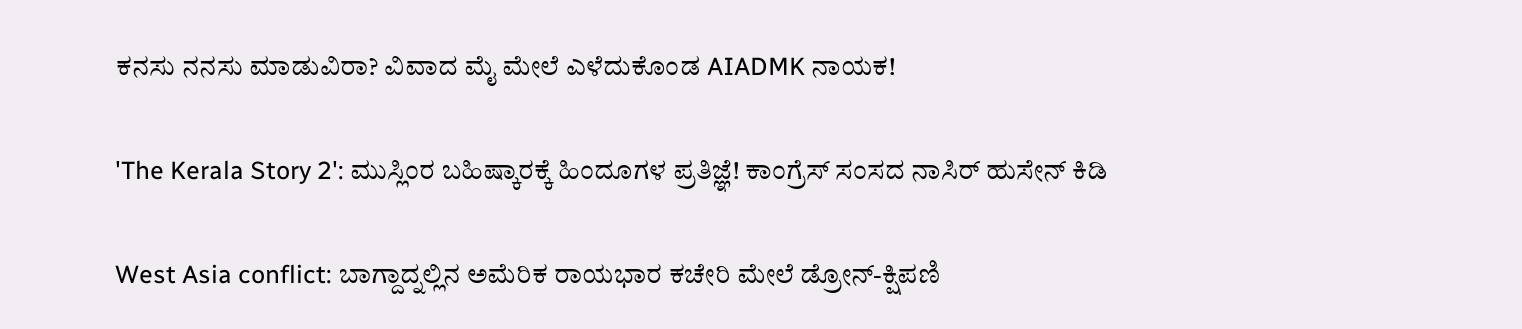ಕನಸು ನನಸು ಮಾಡುವಿರಾ? ವಿವಾದ ಮೈ ಮೇಲೆ ಎಳೆದುಕೊಂಡ AIADMK ನಾಯಕ!

'The Kerala Story 2': ಮುಸ್ಲಿಂರ ಬಹಿಷ್ಕಾರಕ್ಕೆ ಹಿಂದೂಗಳ ಪ್ರತಿಜ್ಞೆ! ಕಾಂಗ್ರೆಸ್ ಸಂಸದ ನಾಸಿರ್ ಹುಸೇನ್ ಕಿಡಿ

West Asia conflict: ಬಾಗ್ದಾದ್ನಲ್ಲಿನ ಅಮೆರಿಕ ರಾಯಭಾರ ಕಚೇರಿ ಮೇಲೆ ಡ್ರೋನ್-ಕ್ಷಿಪಣಿ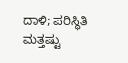ದಾಳಿ; ಪರಿಸ್ಥಿತಿ ಮತ್ತಷ್ಟು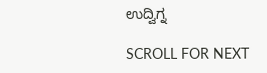ಉದ್ವಿಗ್ನ

SCROLL FOR NEXT